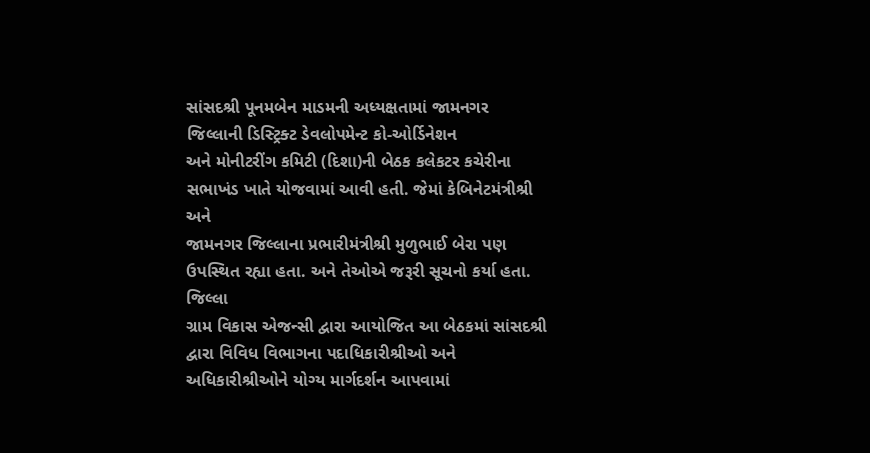સાંસદશ્રી પૂનમબેન માડમની અધ્યક્ષતામાં જામનગર જિલ્લાની ડિસ્ટ્રિક્ટ ડેવલોપમેન્ટ કો-ઓર્ડિનેશન
અને મોનીટરીંગ કમિટી (દિશા)ની બેઠક કલેકટર કચેરીના સભાખંડ ખાતે યોજવામાં આવી હતી. જેમાં કેબિનેટમંત્રીશ્રી અને
જામનગર જિલ્લાના પ્રભારીમંત્રીશ્રી મુળુભાઈ બેરા પણ ઉપસ્થિત રહ્યા હતા. અને તેઓએ જરૂરી સૂચનો કર્યા હતા. જિલ્લા
ગ્રામ વિકાસ એજન્સી દ્વારા આયોજિત આ બેઠકમાં સાંસદશ્રી દ્વારા વિવિધ વિભાગના પદાધિકારીશ્રીઓ અને
અધિકારીશ્રીઓને યોગ્ય માર્ગદર્શન આપવામાં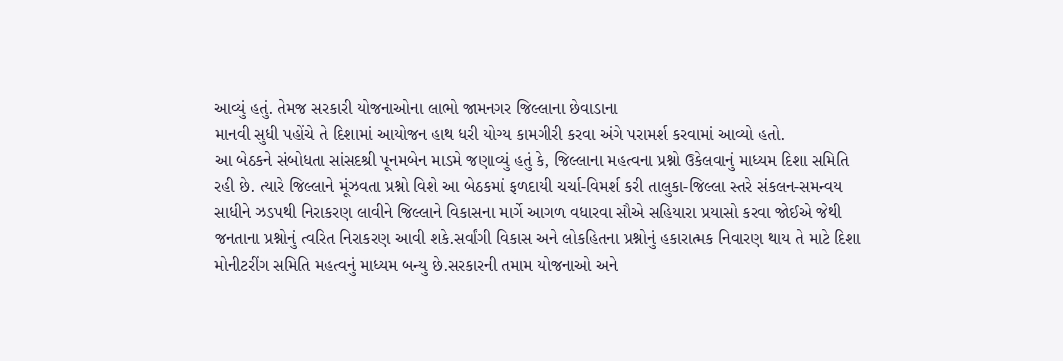આવ્યું હતું. તેમજ સરકારી યોજનાઓના લાભો જામનગર જિલ્લાના છેવાડાના
માનવી સુધી પહોંચે તે દિશામાં આયોજન હાથ ધરી યોગ્ય કામગીરી કરવા અંગે પરામર્શ કરવામાં આવ્યો હતો.
આ બેઠકને સંબોધતા સાંસદશ્રી પૂનમબેન માડમે જણાવ્યું હતું કે, જિલ્લાના મહત્વના પ્રશ્નો ઉકેલવાનું માધ્યમ દિશા સમિતિ
રહી છે. ત્યારે જિલ્લાને મૂંઝવતા પ્રશ્નો વિશે આ બેઠકમાં ફળદાયી ચર્ચા-વિમર્શ કરી તાલુકા-જિલ્લા સ્તરે સંકલન-સમન્વય
સાધીને ઝડપથી નિરાકરણ લાવીને જિલ્લાને વિકાસના માર્ગે આગળ વધારવા સૌએ સહિયારા પ્રયાસો કરવા જોઈએ જેથી
જનતાના પ્રશ્નોનું ત્વરિત નિરાકરણ આવી શકે.સર્વાંગી વિકાસ અને લોકહિતના પ્રશ્નોનું હકારાત્મક નિવારણ થાય તે માટે દિશા
મોનીટરીંગ સમિતિ મહત્વનું માધ્યમ બન્યુ છે.સરકારની તમામ યોજનાઓ અને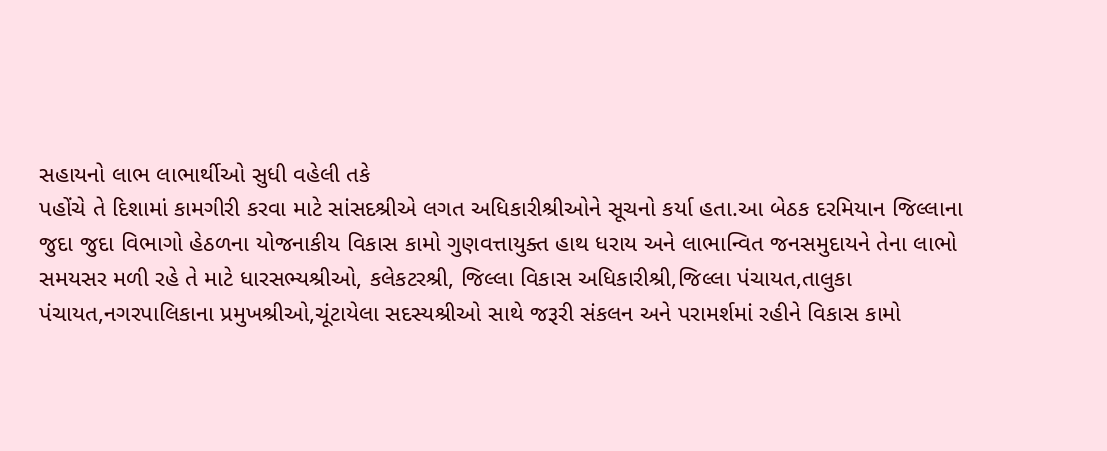સહાયનો લાભ લાભાર્થીઓ સુધી વહેલી તકે
પહોંચે તે દિશામાં કામગીરી કરવા માટે સાંસદશ્રીએ લગત અધિકારીશ્રીઓને સૂચનો કર્યા હતા.આ બેઠક દરમિયાન જિલ્લાના
જુદા જુદા વિભાગો હેઠળના યોજનાકીય વિકાસ કામો ગુણવત્તાયુક્ત હાથ ધરાય અને લાભાન્વિત જનસમુદાયને તેના લાભો
સમયસર મળી રહે તે માટે ધારસભ્યશ્રીઓ, કલેકટરશ્રી, જિલ્લા વિકાસ અધિકારીશ્રી,જિલ્લા પંચાયત,તાલુકા
પંચાયત,નગરપાલિકાના પ્રમુખશ્રીઓ,ચૂંટાયેલા સદસ્યશ્રીઓ સાથે જરૂરી સંકલન અને પરામર્શમાં રહીને વિકાસ કામો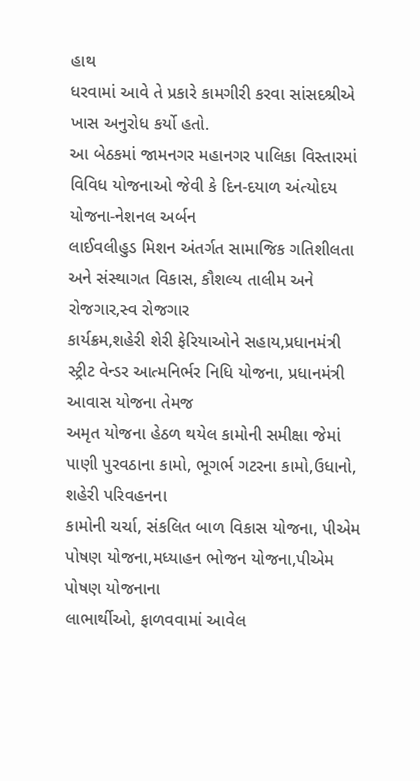હાથ
ધરવામાં આવે તે પ્રકારે કામગીરી કરવા સાંસદશ્રીએ ખાસ અનુરોધ કર્યો હતો.
આ બેઠકમાં જામનગર મહાનગર પાલિકા વિસ્તારમાં વિવિધ યોજનાઓ જેવી કે દિન-દયાળ અંત્યોદય યોજના-નેશનલ અર્બન
લાઈવલીહુડ મિશન અંતર્ગત સામાજિક ગતિશીલતા અને સંસ્થાગત વિકાસ, કૌશલ્ય તાલીમ અને રોજગાર,સ્વ રોજગાર
કાર્યક્રમ,શહેરી શેરી ફેરિયાઓને સહાય,પ્રધાનમંત્રી સ્ટ્રીટ વેન્ડર આત્મનિર્ભર નિધિ યોજના, પ્રધાનમંત્રી આવાસ યોજના તેમજ
અમૃત યોજના હેઠળ થયેલ કામોની સમીક્ષા જેમાં પાણી પુરવઠાના કામો, ભૂગર્ભ ગટરના કામો,ઉધાનો, શહેરી પરિવહનના
કામોની ચર્ચા, સંકલિત બાળ વિકાસ યોજના, પીએમ પોષણ યોજના,મધ્યાહન ભોજન યોજના,પીએમ પોષણ યોજનાના
લાભાર્થીઓ, ફાળવવામાં આવેલ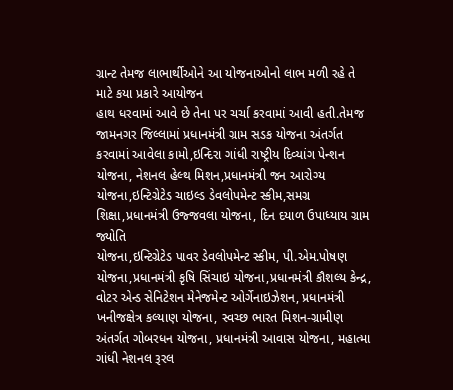ગ્રાન્ટ તેમજ લાભાર્થીઓને આ યોજનાઓનો લાભ મળી રહે તે માટે કયા પ્રકારે આયોજન
હાથ ધરવામાં આવે છે તેના પર ચર્ચા કરવામાં આવી હતી.તેમજ જામનગર જિલ્લામાં પ્રધાનમંત્રી ગ્રામ સડક યોજના અંતર્ગત
કરવામાં આવેલા કામો,ઇન્દિરા ગાંધી રાષ્ટ્રીય દિવ્યાંગ પેન્શન યોજના, નેશનલ હેલ્થ મિશન,પ્રધાનમંત્રી જન આરોગ્ય
યોજના,ઇન્ટિગ્રેટેડ ચાઇલ્ડ ડેવલોપમેન્ટ સ્કીમ,સમગ્ર શિક્ષા,પ્રધાનમંત્રી ઉજ્જવલા યોજના, દિન દયાળ ઉપાધ્યાય ગ્રામ જ્યોતિ
યોજના,ઇન્ટિગ્રેટેડ પાવર ડેવલોપમેન્ટ સ્કીમ, પી.એમ.પોષણ યોજના,પ્રધાનમંત્રી કૃષિ સિંચાઇ યોજના,પ્રધાનમંત્રી કૌશલ્ય કેન્દ્ર, વોટર એન્ડ સેનિટેશન મેનેજમેન્ટ ઓર્ગેનાઇઝેશન, પ્રધાનમંત્રી ખનીજક્ષેત્ર કલ્યાણ યોજના, સ્વચ્છ ભારત મિશન-ગ્રામીણ
અંતર્ગત ગોબરધન યોજના, પ્રધાનમંત્રી આવાસ યોજના, મહાત્મા ગાંધી નેશનલ રૂરલ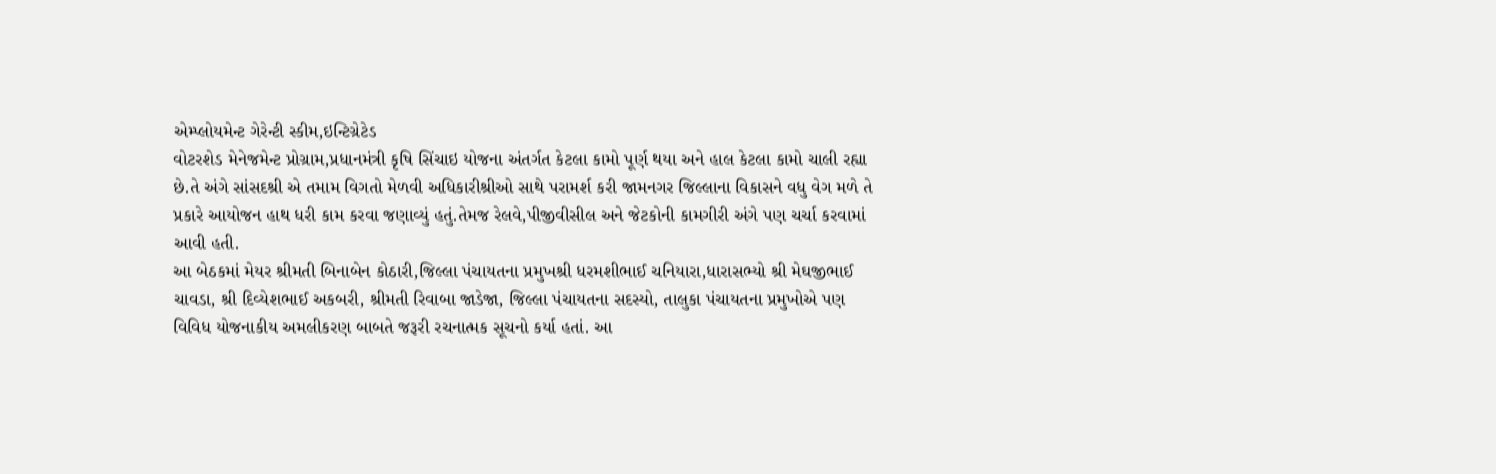એમ્પ્લોયમેન્ટ ગેરેન્ટી સ્કીમ,ઇન્ટિગ્રેટેડ
વોટરશેડ મેનેજમેન્ટ પ્રોગ્રામ,પ્રધાનમંત્રી કૃષિ સિંચાઇ યોજના અંતર્ગત કેટલા કામો પૂર્ણ થયા અને હાલ કેટલા કામો ચાલી રહ્યા
છે.તે અંગે સાંસદશ્રી એ તમામ વિગતો મેળવી અધિકારીશ્રીઓ સાથે પરામર્શ કરી જામનગર જિલ્લાના વિકાસને વધુ વેગ મળે તે
પ્રકારે આયોજન હાથ ધરી કામ કરવા જણાવ્યું હતું.તેમજ રેલવે,પીજીવીસીલ અને જેટકોની કામગીરી અંગે પણ ચર્ચા કરવામાં
આવી હતી.
આ બેઠકમાં મેયર શ્રીમતી બિનાબેન કોઠારી,જિલ્લા પંચાયતના પ્રમુખશ્રી ધરમશીભાઈ ચનિયારા,ધારાસભ્યો શ્રી મેઘજીભાઈ
ચાવડા, શ્રી દિવ્યેશભાઈ અકબરી, શ્રીમતી રિવાબા જાડેજા, જિલ્લા પંચાયતના સદસ્યો, તાલુકા પંચાયતના પ્રમુખોએ પણ
વિવિધ યોજનાકીય અમલીકરણ બાબતે જરૂરી રચનાત્મક સૂચનો કર્યા હતાં. આ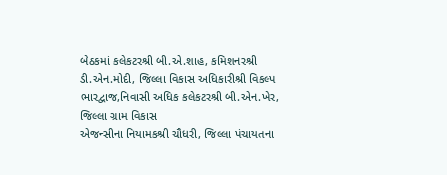બેઠકમાં કલેકટરશ્રી બી.એ.શાહ, કમિશનરશ્રી
ડી.એન.મોદી, જિલ્લા વિકાસ અધિકારીશ્રી વિકલ્પ ભારદ્વાજ,નિવાસી અધિક કલેકટરશ્રી બી.એન.ખેર, જિલ્લા ગ્રામ વિકાસ
એજન્સીના નિયામકશ્રી ચૌધરી, જિલ્લા પંચાયતના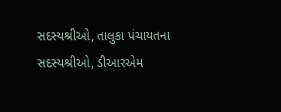સદસ્યશ્રીઓ, તાલુકા પંચાયતના સદસ્યશ્રીઓ, ડીઆરએમ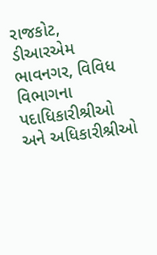રાજકોટ,
ડીઆરએમ ભાવનગર, વિવિધ વિભાગના પદાધિકારીશ્રીઓ અને અધિકારીશ્રીઓ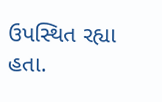ઉપસ્થિત રહ્યા હતા.